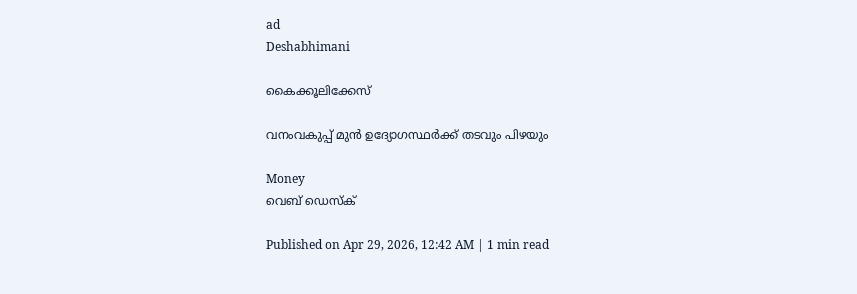ad
Deshabhimani

കൈക്കൂലിക്കേസ്

വനംവകുപ്പ് മുൻ ഉദ്യോഗസ്ഥര്‍ക്ക് തടവും പിഴയും

Money
വെബ് ഡെസ്ക്

Published on Apr 29, 2026, 12:42 AM | 1 min read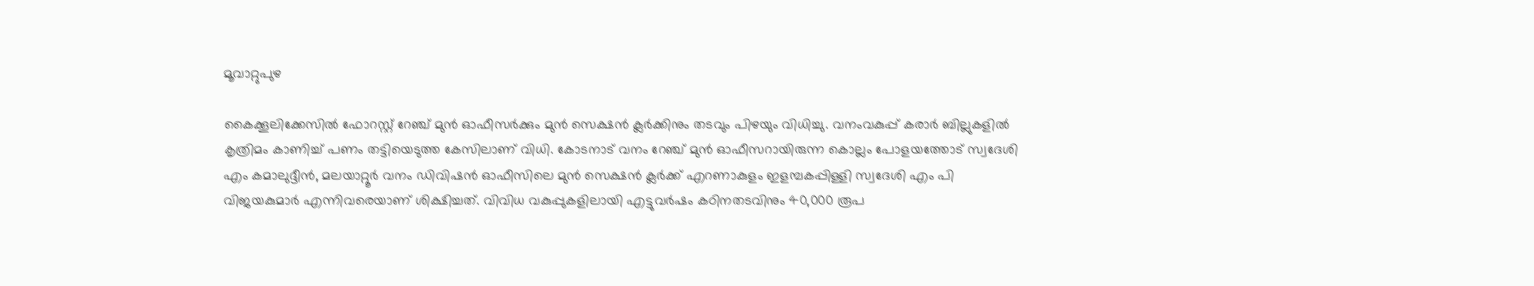മൂവാറ്റുപുഴ

കൈക്കൂലിക്കേസിൽ ഫോറസ്റ്റ് റേഞ്ച് മുൻ ഓഫീസർക്കും മുൻ സെക്ഷൻ ക്ലർക്കിനും തടവും പിഴയും വിധിച്ചു. വനംവകുപ്പ് കരാർ ബില്ലുകളിൽ കൃത്രിമം കാണിച്ച് പണം തട്ടിയെടുത്ത കേസിലാണ് വിധി. കോടനാട് വനം റേഞ്ച് മുൻ ഓഫീസറായിരുന്ന കൊല്ലം പോളയത്തോട് സ്വദേശി എം കമാലുദ്ദീൻ, മലയാറ്റൂർ വനം ഡിവിഷൻ ഓഫീസിലെ മുൻ സെക്ഷൻ ക്ലർക്ക് എറണാകുളം ഇളമ്പകപ്പിള്ളി സ്വദേശി എം പി വിജയകുമാർ എന്നിവരെയാണ് ശിക്ഷിച്ചത്. വിവിധ വകുപ്പുകളിലായി എട്ടുവർഷം കഠിനതടവിനും 40,000 രൂപ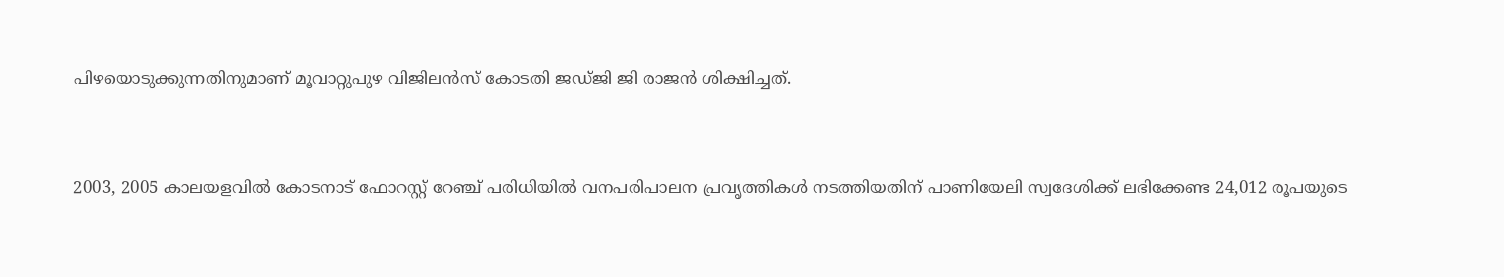പിഴയൊടുക്കുന്നതിനുമാണ് മൂവാറ്റുപുഴ വിജിലൻസ് കോടതി ജഡ്ജി ജി രാജൻ ശിക്ഷിച്ചത്.


2003, 2005 കാലയളവിൽ കോടനാട് ഫോറസ്റ്റ് റേഞ്ച് പരിധിയിൽ വനപരിപാലന പ്രവൃത്തികൾ നടത്തിയതിന് പാണിയേലി സ്വദേശിക്ക് ലഭിക്കേണ്ട 24,012 രൂപയുടെ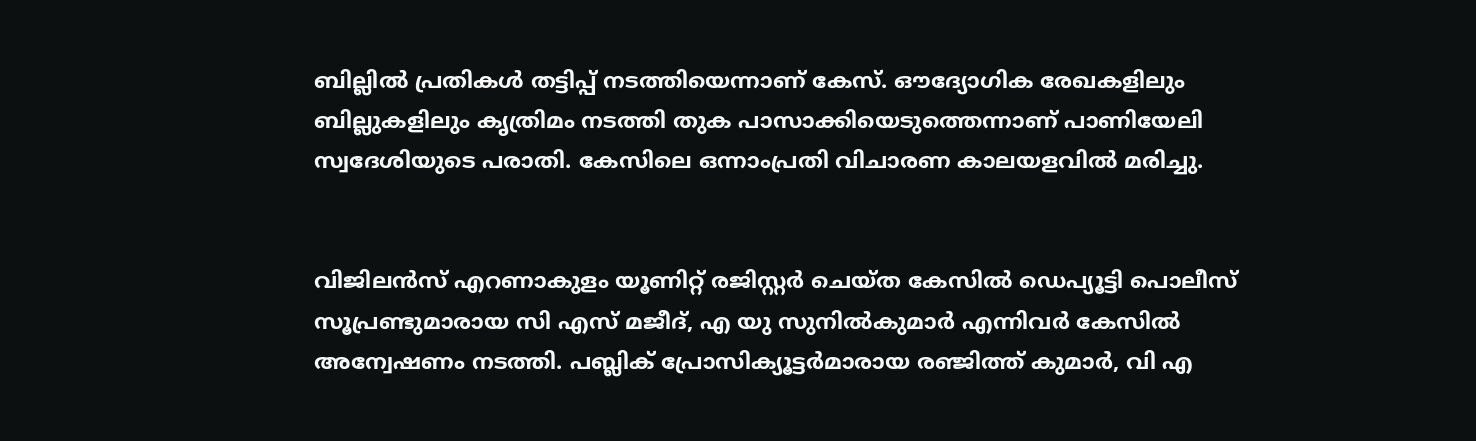ബില്ലിൽ പ്രതികൾ തട്ടിപ്പ് നടത്തിയെന്നാണ് കേസ്. ഔദ്യോഗിക രേഖകളിലും ബില്ലുകളിലും കൃത്രിമം നടത്തി തുക പാസാക്കിയെടുത്തെന്നാണ് പാണിയേലി സ്വദേശിയുടെ പരാതി. കേസിലെ ഒന്നാംപ്രതി വിചാരണ കാലയളവില്‍ മരിച്ചു.


വിജിലൻസ് എറണാകുളം യൂണിറ്റ് രജിസ്റ്റർ ചെയ്ത കേസിൽ ഡെപ്യൂട്ടി പൊലീസ് സൂപ്രണ്ടുമാരായ സി എസ് മജീദ്, എ യു സുനിൽകുമാർ എന്നിവര്‍ കേസിൽ അന്വേഷണം നടത്തി. പബ്ലിക് പ്രോസിക്യൂട്ടർമാരായ രഞ്ജിത്ത് കുമാർ, വി എ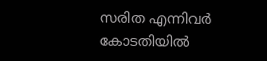സരിത എന്നിവർ കോടതിയിൽ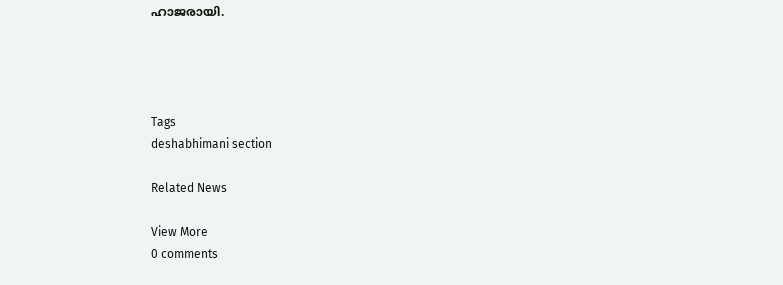ഹാജരായി.




Tags
deshabhimani section

Related News

View More
0 comments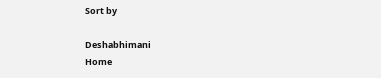Sort by

Deshabhimani
Home